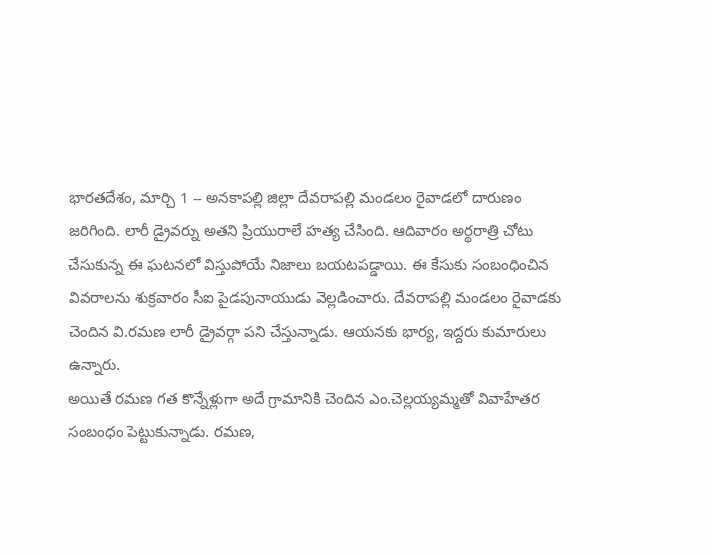భారతదేశం, మార్చి 1 -- అనకాపల్లి జిల్లా దేవరాపల్లి మండలం రైవాడలో దారుణం జరిగింది. లారీ డ్రైవర్ను అతని ప్రియురాలే హత్య చేసింది. ఆదివారం అర్థరాత్రి చోటు చేసుకున్న ఈ ఘటనలో విస్తుపోయే నిజాలు బయటపడ్డాయి. ఈ కేసుకు సంబంధించిన వివరాలను శుక్రవారం సీఐ పైడపునాయుడు వెల్లడించారు. దేవరాపల్లి మండలం రైవాడకు చెందిన వి.రమణ లారీ డ్రైవర్గా పని చేస్తున్నాడు. ఆయనకు భార్య, ఇద్దరు కుమారులు ఉన్నారు.
అయితే రమణ గత కొన్నేళ్లుగా అదే గ్రామానికి చెందిన ఎం.చెల్లయ్యమ్మతో వివాహేతర సంబంధం పెట్టుకున్నాడు. రమణ,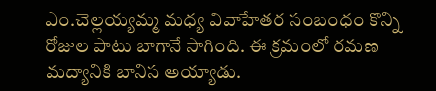ఎం.చెల్లయ్యమ్మ మధ్య వివాహేతర సంబంధం కొన్ని రోజుల పాటు బాగానే సాగింది. ఈ క్రమంలో రమణ మద్యానికి బానిస అయ్యాడు.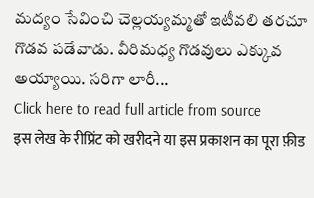మద్యం సేవించి చెల్లయ్యమ్మతో ఇటీవలి తరచూ గొడవ పడేవాడు. వీరిమధ్య గొడవులు ఎక్కువ అయ్యాయి. సరిగా లారీ...
Click here to read full article from source
इस लेख के रीप्रिंट को खरीदने या इस प्रकाशन का पूरा फ़ीड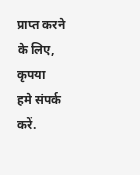प्राप्त करने के लिए, कृपया
हमे संपर्क करें.